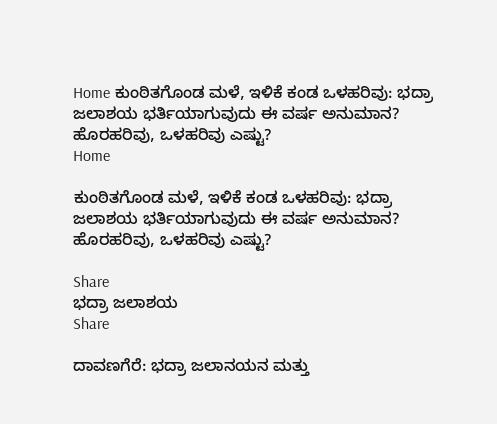Home ಕುಂಠಿತಗೊಂಡ ಮಳೆ, ಇಳಿಕೆ ಕಂಡ ಒಳಹರಿವು: ಭದ್ರಾ ಜಲಾಶಯ ಭರ್ತಿಯಾಗುವುದು ಈ ವರ್ಷ ಅನುಮಾನ? ಹೊರಹರಿವು, ಒಳಹರಿವು ಎಷ್ಟು?
Home

ಕುಂಠಿತಗೊಂಡ ಮಳೆ, ಇಳಿಕೆ ಕಂಡ ಒಳಹರಿವು: ಭದ್ರಾ ಜಲಾಶಯ ಭರ್ತಿಯಾಗುವುದು ಈ ವರ್ಷ ಅನುಮಾನ? ಹೊರಹರಿವು, ಒಳಹರಿವು ಎಷ್ಟು?

Share
ಭದ್ರಾ ಜಲಾಶಯ
Share

ದಾವಣಗೆರೆ: ಭದ್ರಾ ಜಲಾನಯನ ಮತ್ತು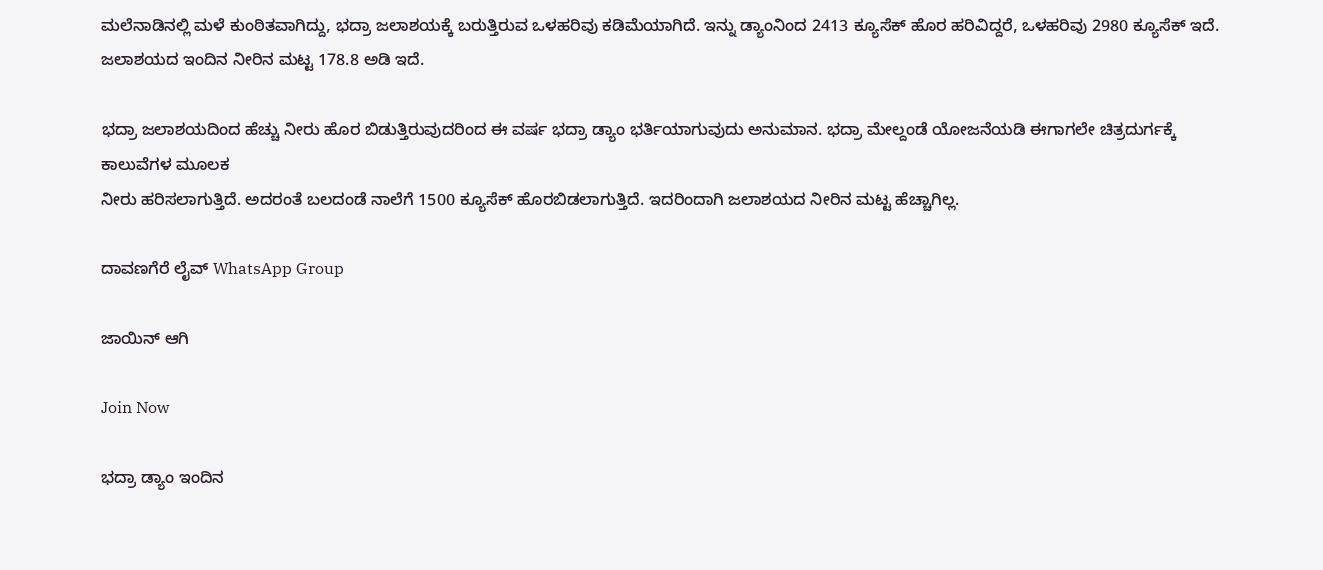ಮಲೆನಾಡಿನಲ್ಲಿ ಮಳೆ ಕುಂಠಿತವಾಗಿದ್ದು, ಭದ್ರಾ ಜಲಾಶಯಕ್ಕೆ ಬರುತ್ತಿರುವ ಒಳಹರಿವು ಕಡಿಮೆಯಾಗಿದೆ. ಇನ್ನು ಡ್ಯಾಂನಿಂದ 2413 ಕ್ಯೂಸೆಕ್ ಹೊರ ಹರಿವಿದ್ದರೆ, ಒಳಹರಿವು 2980 ಕ್ಯೂಸೆಕ್ ಇದೆ. ಜಲಾಶಯದ ಇಂದಿನ ನೀರಿನ ಮಟ್ಟ 178.8 ಅಡಿ ಇದೆ.

ಭದ್ರಾ ಜಲಾಶಯದಿಂದ ಹೆಚ್ಚು ನೀರು ಹೊರ ಬಿಡುತ್ತಿರುವುದರಿಂದ ಈ ವರ್ಷ ಭದ್ರಾ ಡ್ಯಾಂ ಭರ್ತಿಯಾಗುವುದು ಅನುಮಾನ. ಭದ್ರಾ ಮೇಲ್ದಂಡೆ ಯೋಜನೆಯಡಿ ಈಗಾಗಲೇ ಚಿತ್ರದುರ್ಗಕ್ಕೆ ಕಾಲುವೆಗಳ ಮೂಲಕ
ನೀರು ಹರಿಸಲಾಗುತ್ತಿದೆ. ಅದರಂತೆ ಬಲದಂಡೆ ನಾಲೆಗೆ 1500 ಕ್ಯೂಸೆಕ್ ಹೊರಬಿಡಲಾಗುತ್ತಿದೆ. ಇದರಿಂದಾಗಿ ಜಲಾಶಯದ ನೀರಿನ ಮಟ್ಟ ಹೆಚ್ಚಾಗಿಲ್ಲ.

ದಾವಣಗೆರೆ ಲೈವ್ WhatsApp Group

ಜಾಯಿನ್ ಆಗಿ

Join Now

ಭದ್ರಾ ಡ್ಯಾಂ ಇಂದಿನ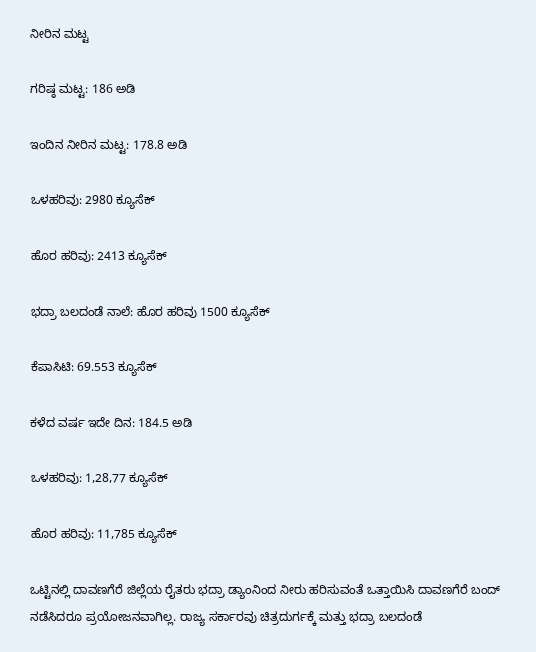ನೀರಿನ ಮಟ್ಟ

ಗರಿಷ್ಠ ಮಟ್ಟ: 186 ಅಡಿ

ಇಂದಿನ ನೀರಿನ ಮಟ್ಟ: 178.8 ಅಡಿ

ಒಳಹರಿವು: 2980 ಕ್ಯೂಸೆಕ್

ಹೊರ ಹರಿವು: 2413 ಕ್ಯೂಸೆಕ್

ಭದ್ರಾ ಬಲದಂಡೆ ನಾಲೆ: ಹೊರ ಹರಿವು 1500 ಕ್ಯೂಸೆಕ್

ಕೆಪಾಸಿಟಿ: 69.553 ಕ್ಯೂಸೆಕ್

ಕಳೆದ ವರ್ಷ ಇದೇ ದಿನ: 184.5 ಅಡಿ

ಒಳಹರಿವು: 1,28,77 ಕ್ಯೂಸೆಕ್

ಹೊರ ಹರಿವು: 11,785 ಕ್ಯೂಸೆಕ್

ಒಟ್ಟಿನಲ್ಲಿ ದಾವಣಗೆರೆ ಜಿಲ್ಲೆಯ ರೈತರು ಭದ್ರಾ ಡ್ಯಾಂನಿಂದ ನೀರು ಹರಿಸುವಂತೆ ಒತ್ತಾಯಿಸಿ ದಾವಣಗೆರೆ ಬಂದ್ ನಡೆಸಿದರೂ ಪ್ರಯೋಜನವಾಗಿಲ್ಲ. ರಾಜ್ಯ ಸರ್ಕಾರವು ಚಿತ್ರದುರ್ಗಕ್ಕೆ ಮತ್ತು ಭದ್ರಾ ಬಲದಂಡೆ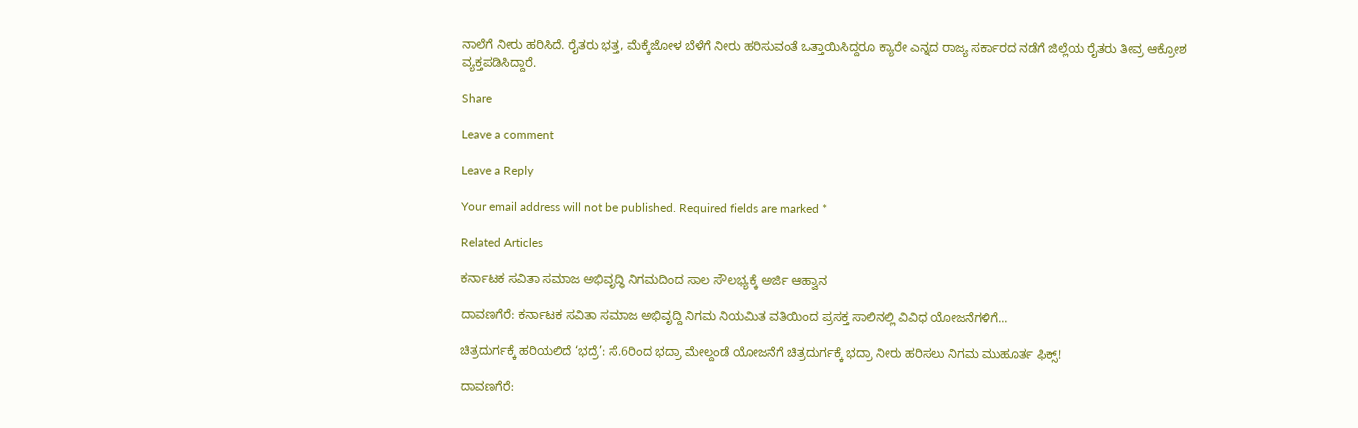ನಾಲೆಗೆ ನೀರು ಹರಿಸಿದೆ. ರೈತರು ಭತ್ತ, ಮೆಕ್ಕೆಜೋಳ ಬೆಳೆಗೆ ನೀರು ಹರಿಸುವಂತೆ ಒತ್ತಾಯಿಸಿದ್ದರೂ ಕ್ಯಾರೇ ಎನ್ನದ ರಾಜ್ಯ ಸರ್ಕಾರದ ನಡೆಗೆ ಜಿಲ್ಲೆಯ ರೈತರು ತೀವ್ರ ಆಕ್ರೋಶ ವ್ಯಕ್ತಪಡಿಸಿದ್ದಾರೆ.

Share

Leave a comment

Leave a Reply

Your email address will not be published. Required fields are marked *

Related Articles

ಕರ್ನಾಟಕ ಸವಿತಾ ಸಮಾಜ ಅಭಿವೃದ್ಧಿ ನಿಗಮದಿಂದ ಸಾಲ ಸೌಲಭ್ಯಕ್ಕೆ ಅರ್ಜಿ ಆಹ್ವಾನ

ದಾವಣಗೆರೆ: ಕರ್ನಾಟಕ ಸವಿತಾ ಸಮಾಜ ಅಭಿವೃದ್ದಿ ನಿಗಮ ನಿಯಮಿತ ವತಿಯಿಂದ ಪ್ರಸಕ್ತ ಸಾಲಿನಲ್ಲಿ ವಿವಿಧ ಯೋಜನೆಗಳಿಗೆ...

ಚಿತ್ರದುರ್ಗಕ್ಕೆ ಹರಿಯಲಿದೆ ‘ಭದ್ರೆ’: ಸೆ.6ರಿಂದ ಭದ್ರಾ ಮೇಲ್ದಂಡೆ ಯೋಜನೆಗೆ ಚಿತ್ರದುರ್ಗಕ್ಕೆ ಭದ್ರಾ ನೀರು ಹರಿಸಲು ನಿಗಮ ಮುಹೂರ್ತ ಫಿಕ್ಸ್!

ದಾವಣಗೆರೆ: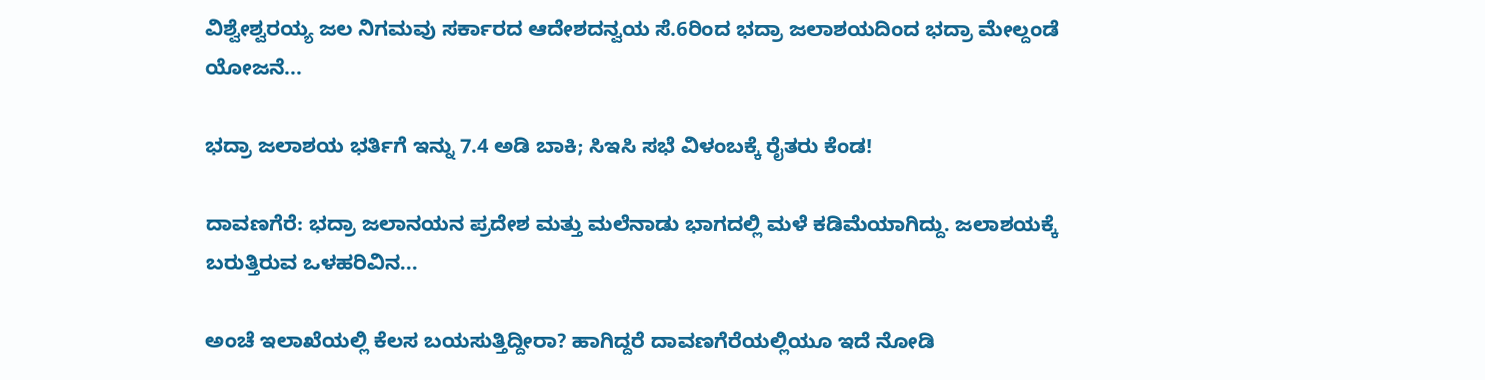ವಿಶ್ವೇಶ್ವರಯ್ಯ ಜಲ ನಿಗಮವು ಸರ್ಕಾರದ ಆದೇಶದನ್ವಯ ಸೆ.6ರಿಂದ ಭದ್ರಾ ಜಲಾಶಯದಿಂದ ಭದ್ರಾ ಮೇಲ್ದಂಡೆ ಯೋಜನೆ...

ಭದ್ರಾ ಜಲಾಶಯ ಭರ್ತಿಗೆ ಇನ್ನು 7.4 ಅಡಿ ಬಾಕಿ; ಸಿಇಸಿ ಸಭೆ ವಿಳಂಬಕ್ಕೆ ರೈತರು ಕೆಂಡ!

ದಾವಣಗೆರೆ: ಭದ್ರಾ ಜಲಾನಯನ ಪ್ರದೇಶ ಮತ್ತು ಮಲೆನಾಡು ಭಾಗದಲ್ಲಿ ಮಳೆ ಕಡಿಮೆಯಾಗಿದ್ದು. ಜಲಾಶಯಕ್ಕೆ ಬರುತ್ತಿರುವ ಒಳಹರಿವಿನ...

ಅಂಚೆ ಇಲಾಖೆಯಲ್ಲಿ ಕೆಲಸ ಬಯಸುತ್ತಿದ್ದೀರಾ? ಹಾಗಿದ್ದರೆ ದಾವಣಗೆರೆಯಲ್ಲಿಯೂ ಇದೆ ನೋಡಿ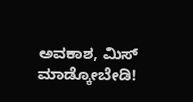ಅವಕಾಶ, ಮಿಸ್ ಮಾಡ್ಕೋಬೇಡಿ!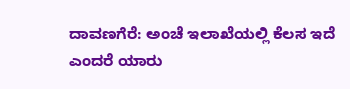ದಾವಣಗೆರೆ: ಅಂಚೆ ಇಲಾಖೆಯಲ್ಲಿ ಕೆಲಸ ಇದೆ ಎಂದರೆ ಯಾರು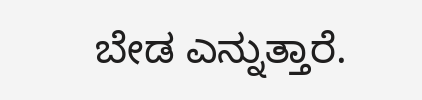ಬೇಡ ಎನ್ನುತ್ತಾರೆ.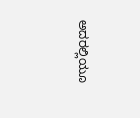ಅದರಲ್ಲಿಯೂ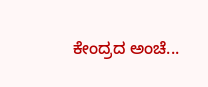ಕೇಂದ್ರದ ಅಂಚೆ...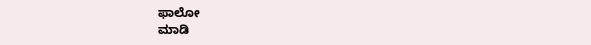ಫಾಲೋ
ಮಾಡಿ